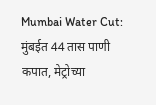Mumbai Water Cut: मुंबईत 44 तास पाणी कपात, मेट्रोच्या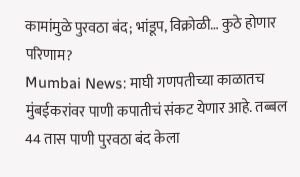कामांमुळे पुरवठा बंद; भांडूप, विक्रोळी… कुठे होणार परिणाम?
Mumbai News: माघी गणपतीच्या काळातच मुंबईकरांवर पाणी कपातीचं संकट येणार आहे. तब्बल 44 तास पाणी पुरवठा बंद केला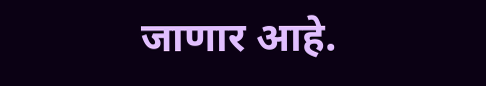जाणार आहे.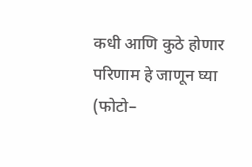कधी आणि कुठे होणार परिणाम हे जाणून घ्या (फोटो–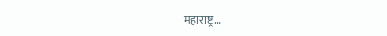महाराष्ट्र…